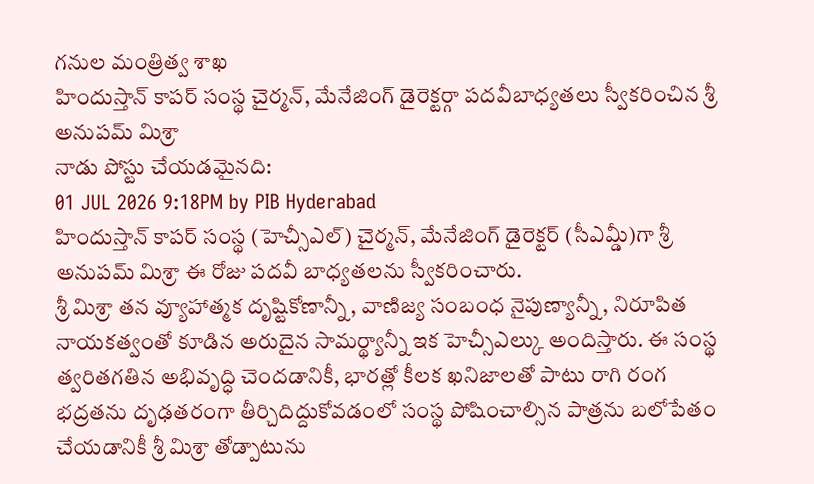గనుల మంత్రిత్వ శాఖ
హిందుస్తాన్ కాపర్ సంస్థ చైర్మన్, మేనేజింగ్ డైరెక్టర్గా పదవీబాధ్యతలు స్వీకరించిన శ్రీ అనుపమ్ మిశ్రా
నాడు పోస్టు చేయడమైనది:
01 JUL 2026 9:18PM by PIB Hyderabad
హిందుస్తాన్ కాపర్ సంస్థ (హెచ్సీఎల్) చైర్మన్, మేనేజింగ్ డైరెక్టర్ (సీఎమ్డీ)గా శ్రీ అనుపమ్ మిశ్రా ఈ రోజు పదవీ బాధ్యతలను స్వీకరించారు.
శ్రీ మిశ్రా తన వ్యూహాత్మక దృష్టికోణాన్నీ, వాణిజ్య సంబంధ నైపుణ్యాన్నీ, నిరూపిత నాయకత్వంతో కూడిన అరుదైన సామర్థ్యాన్నీ ఇక హెచ్సీఎల్కు అందిస్తారు. ఈ సంస్థ త్వరితగతిన అభివృద్ధి చెందడానికీ, భారత్లో కీలక ఖనిజాలతో పాటు రాగి రంగ భద్రతను దృఢతరంగా తీర్చిదిద్దుకోవడంలో సంస్థ పోషించాల్సిన పాత్రను బలోపేతం చేయడానికీ శ్రీ మిశ్రా తోడ్పాటును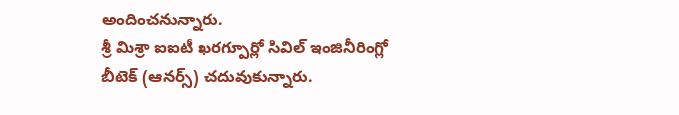అందించనున్నారు.
శ్రీ మిశ్రా ఐఐటీ ఖరగ్పూర్లో సివిల్ ఇంజినీరింగ్లో బీటెక్ (ఆనర్స్) చదువుకున్నారు.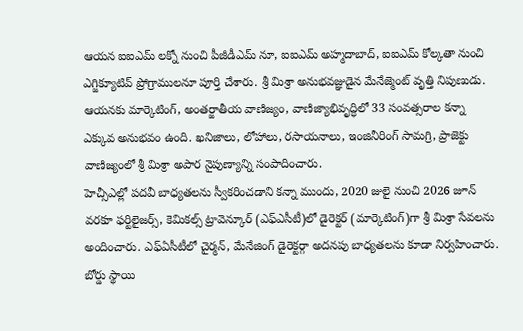ఆయన ఐఐఎమ్ లక్నో నుంచి పీజీడీఎమ్ నూ, ఐఐఎమ్ అహ్మదాబాద్, ఐఐఎమ్ కోల్కతా నుంచి ఎగ్జిక్యూటివ్ ప్రోగ్రాములనూ పూర్తి చేశారు. శ్రీ మిశ్రా అనుభవజ్ఞుడైన మేనేజ్మెంట్ వృత్తి నిపుణుడు. ఆయనకు మార్కెటింగ్, అంతర్జాతీయ వాణిజ్యం, వాణిజ్యాభివృద్ధిలో 33 సంవత్సరాల కన్నా ఎక్కువ అనుభవం ఉంది. ఖనిజాలు, లోహాలు, రసాయనాలు, ఇంజినీరింగ్ సామగ్రి, ప్రాజెక్టు వాణిజ్యంలో శ్రీ మిశ్రా అపార నైపుణ్యాన్ని సంపాదించారు.
హెచ్సీఎల్లో పదవీ బాధ్యతలను స్వీకరించడాని కన్నా ముందు, 2020 జులై నుంచి 2026 జూన్ వరకూ ఫర్టిలైజర్స్, కెమికల్స్ ట్రావెన్కూర్ (ఎఫ్ఎసీటీ)లో డైరెక్టర్ (మార్కెటింగ్)గా శ్రీ మిశ్రా సేవలను అందించారు. ఎఫ్ఏసీటీలో చైర్మన్, మేనేజింగ్ డైరెక్టర్గా అదనపు బాధ్యతలను కూడా నిర్వహించారు. బోర్డు స్థాయి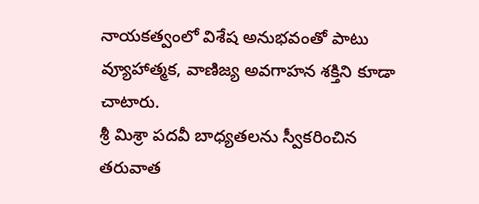నాయకత్వంలో విశేష అనుభవంతో పాటు వ్యూహాత్మక, వాణిజ్య అవగాహన శక్తిని కూడా చాటారు.
శ్రీ మిశ్రా పదవీ బాధ్యతలను స్వీకరించిన తరువాత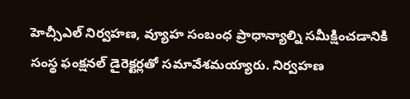హెచ్సీఎల్ నిర్వహణ, వ్యూహ సంబంధ ప్రాధాన్యాల్ని సమీక్షించడానికి సంస్థ ఫంక్షనల్ డైరెక్టర్లతో సమావేశమయ్యారు. నిర్వహణ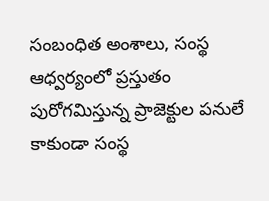సంబంధిత అంశాలు, సంస్థ ఆధ్వర్యంలో ప్రస్తుతం పురోగమిస్తున్న ప్రాజెక్టుల పనులే కాకుండా సంస్థ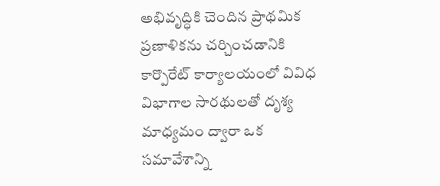అభివృద్ధికి చెందిన ప్రాథమిక ప్రణాళికను చర్చించడానికి కార్పొరేట్ కార్యాలయంలో వివిధ విభాగాల సారథులతో దృశ్య మాధ్యమం ద్వారా ఒక సమావేశాన్ని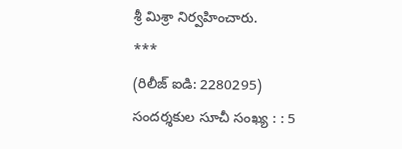శ్రీ మిశ్రా నిర్వహించారు.
***
(రిలీజ్ ఐడి: 2280295)
సందర్శకుల సూచీ సంఖ్య : : 5